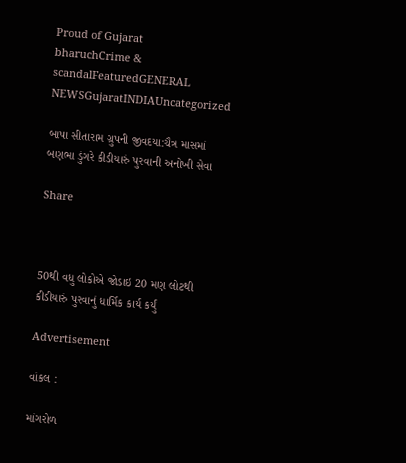Proud of Gujarat
bharuchCrime & scandalFeaturedGENERAL NEWSGujaratINDIAUncategorized

બાપા સીતારામ ગ્રુપની જીવદયા:ચૈત્ર માસમાં બણભા ડુંગરે કીડીયારું પુરવાની અનોખી સેવા

Share



50થી વધુ લોકોએ જોડાઇ 20 મણ લોટથી કીડીયારું પુરવાનું ધાર્મિક કાર્ય કર્યું

Advertisement

વાંકલ :

માંગરોળ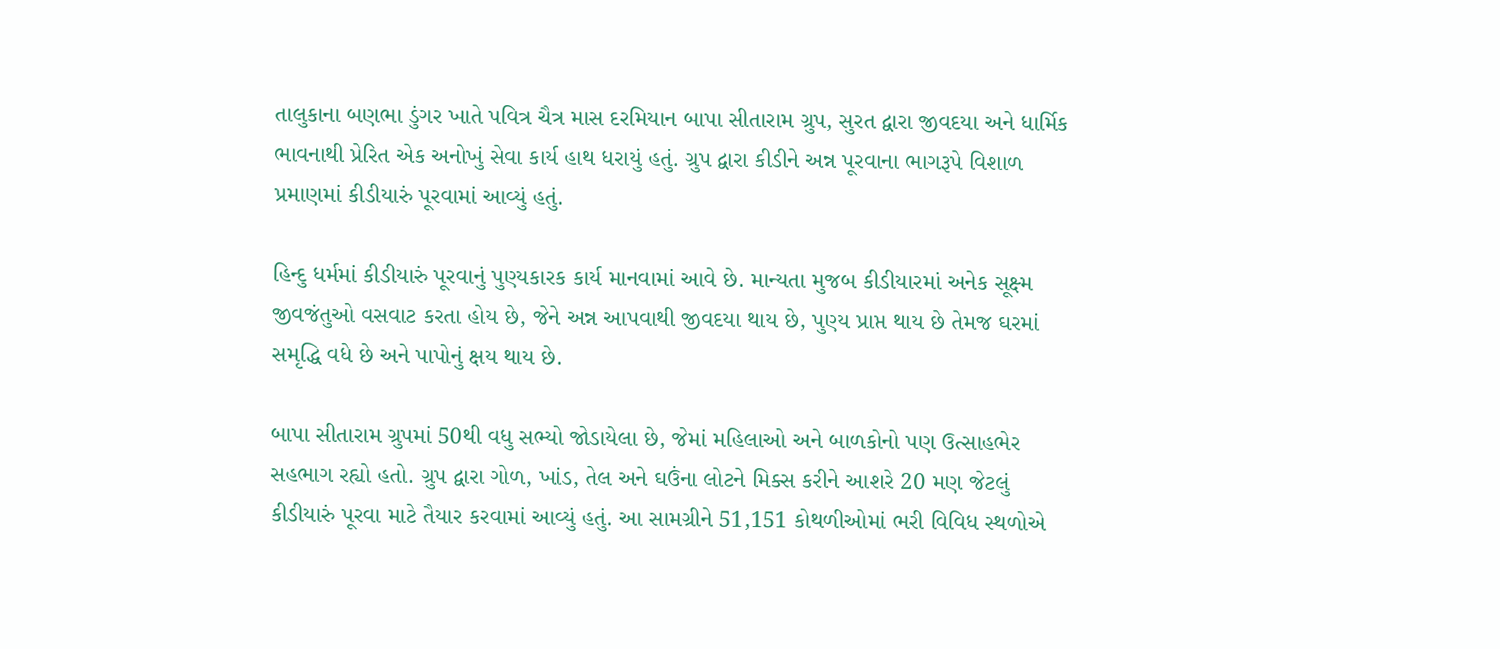તાલુકાના બણભા ડુંગર ખાતે પવિત્ર ચૈત્ર માસ દરમિયાન બાપા સીતારામ ગ્રુપ, સુરત દ્વારા જીવદયા અને ધાર્મિક ભાવનાથી પ્રેરિત એક અનોખું સેવા કાર્ય હાથ ધરાયું હતું. ગ્રુપ દ્વારા કીડીને અન્ન પૂરવાના ભાગરૂપે વિશાળ પ્રમાણમાં કીડીયારું પૂરવામાં આવ્યું હતું.

હિન્દુ ધર્મમાં કીડીયારું પૂરવાનું પુણ્યકારક કાર્ય માનવામાં આવે છે. માન્યતા મુજબ કીડીયારમાં અનેક સૂક્ષ્મ જીવજંતુઓ વસવાટ કરતા હોય છે, જેને અન્ન આપવાથી જીવદયા થાય છે, પુણ્ય પ્રાપ્ત થાય છે તેમજ ઘરમાં સમૃદ્ધિ વધે છે અને પાપોનું ક્ષય થાય છે.

બાપા સીતારામ ગ્રુપમાં 50થી વધુ સભ્યો જોડાયેલા છે, જેમાં મહિલાઓ અને બાળકોનો પણ ઉત્સાહભેર સહભાગ રહ્યો હતો. ગ્રુપ દ્વારા ગોળ, ખાંડ, તેલ અને ઘઉંના લોટને મિક્સ કરીને આશરે 20 મણ જેટલું કીડીયારું પૂરવા માટે તૈયાર કરવામાં આવ્યું હતું. આ સામગ્રીને 51,151 કોથળીઓમાં ભરી વિવિધ સ્થળોએ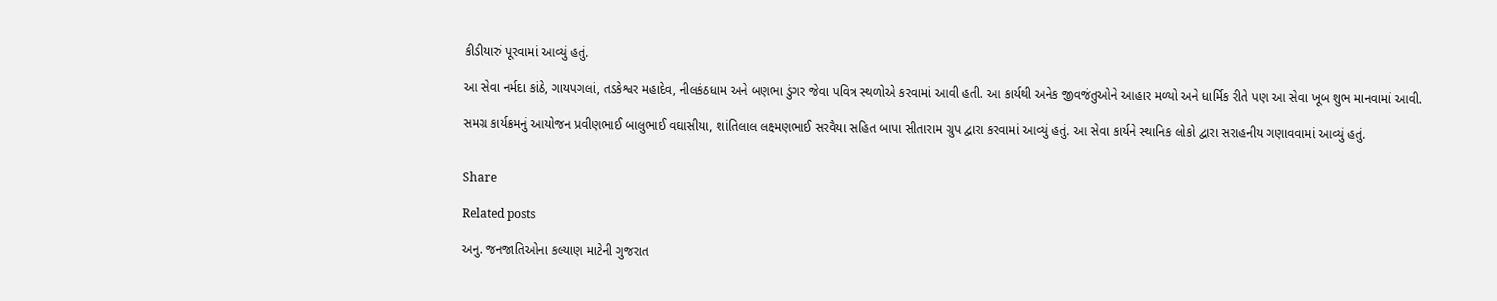કીડીયારું પૂરવામાં આવ્યું હતું.

આ સેવા નર્મદા કાંઠે, ગાયપગલાં, તડકેશ્વર મહાદેવ, નીલકંઠધામ અને બણભા ડુંગર જેવા પવિત્ર સ્થળોએ કરવામાં આવી હતી. આ કાર્યથી અનેક જીવજંતુઓને આહાર મળ્યો અને ધાર્મિક રીતે પણ આ સેવા ખૂબ શુભ માનવામાં આવી.

સમગ્ર કાર્યક્રમનું આયોજન પ્રવીણભાઈ બાલુભાઈ વઘાસીયા, શાંતિલાલ લક્ષ્મણભાઈ સરવૈયા સહિત બાપા સીતારામ ગ્રુપ દ્વારા કરવામાં આવ્યું હતું. આ સેવા કાર્યને સ્થાનિક લોકો દ્વારા સરાહનીય ગણાવવામાં આવ્યું હતું.


Share

Related posts

અનુ. જનજાતિઓના કલ્યાણ માટેની ગુજરાત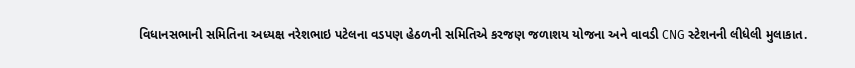વિધાનસભાની સમિતિના અધ્યક્ષ નરેશભાઇ પટેલના વડપણ હેઠળની સમિતિએ કરજણ જળાશય યોજના અને વાવડી CNG સ્ટેશનની લીધેલી મુલાકાત.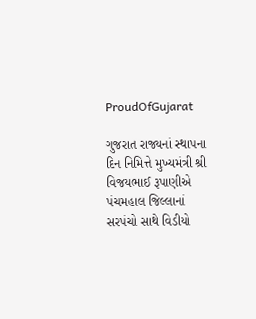ProudOfGujarat

ગુજરાત રાજ્યનાં સ્થાપના દિન નિમિત્તે મુખ્યમંત્રી શ્રી વિજયભાઈ રૂપાણીએ પંચમહાલ જિલ્લાનાં સરપંચો સાથે વિડીયો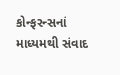કોન્ફરન્સનાં માધ્યમથી સંવાદ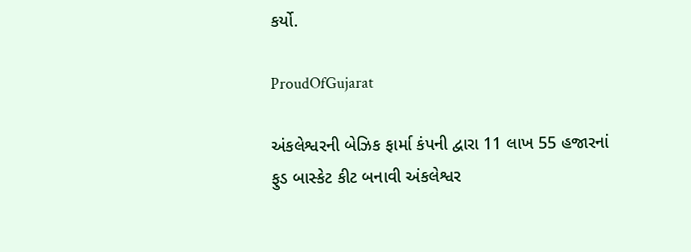કર્યો.

ProudOfGujarat

અંકલેશ્વરની બેઝિક ફાર્મા કંપની દ્વારા 11 લાખ 55 હજારનાં ફુડ બાસ્કેટ કીટ બનાવી અંકલેશ્વર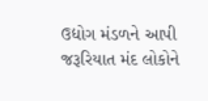ઉદ્યોગ મંડળને આપી જરૂરિયાત મંદ લોકોને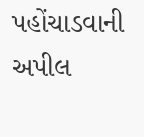પહોંચાડવાની અપીલ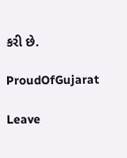કરી છે.

ProudOfGujarat

Leave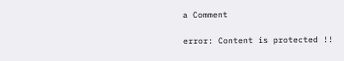a Comment

error: Content is protected !!